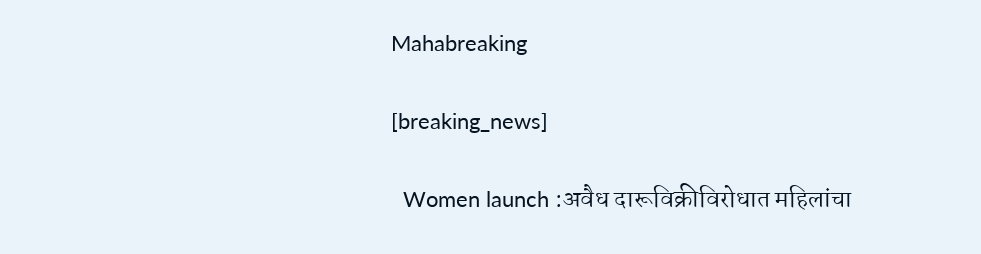Mahabreaking

[breaking_news]

  Women launch :अवैध दारूविक्रीविरोधात महिलांचा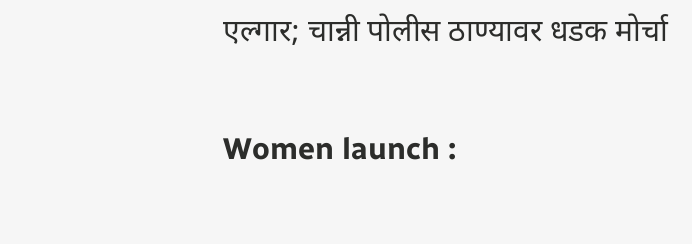एल्गार; चान्नी पोलीस ठाण्यावर धडक मोर्चा

Women launch :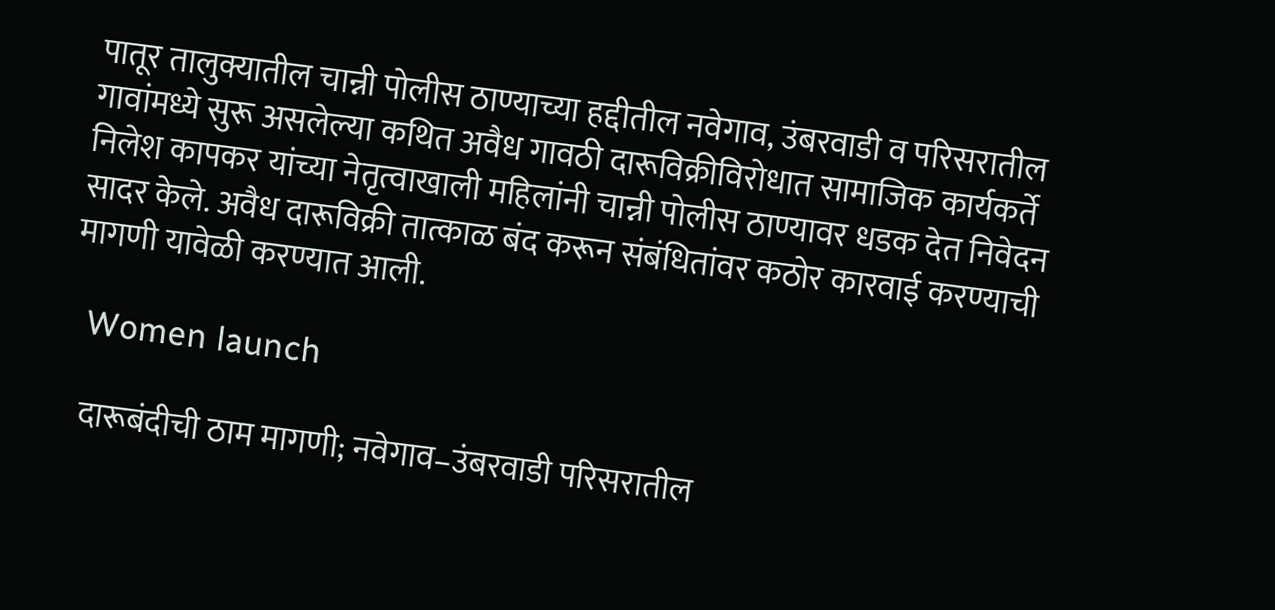पातूर तालुक्यातील चान्नी पोलीस ठाण्याच्या हद्दीतील नवेगाव, उंबरवाडी व परिसरातील गावांमध्ये सुरू असलेल्या कथित अवैध गावठी दारूविक्रीविरोधात सामाजिक कार्यकर्ते निलेश कापकर यांच्या नेतृत्वाखाली महिलांनी चान्नी पोलीस ठाण्यावर धडक देत निवेदन सादर केले. अवैध दारूविक्री तात्काळ बंद करून संबंधितांवर कठोर कारवाई करण्याची मागणी यावेळी करण्यात आली.

  Women launch

   दारूबंदीची ठाम मागणी; नवेगाव–उंबरवाडी परिसरातील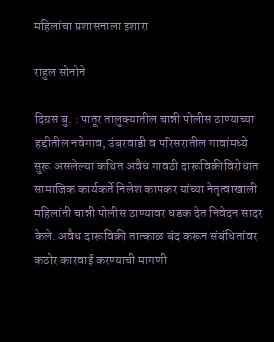महिलांचा प्रशासनाला इशारा

राहुल सोनोने

दिग्रस बु. : पातूर तालुक्यातील चान्नी पोलीस ठाण्याच्या हद्दीतील नवेगाव, उंबरवाडी व परिसरातील गावांमध्ये सुरू असलेल्या कथित अवैध गावठी दारूविक्रीविरोधात सामाजिक कार्यकर्ते निलेश कापकर यांच्या नेतृत्वाखाली महिलांनी चान्नी पोलीस ठाण्यावर धडक देत निवेदन सादर केले. अवैध दारूविक्री तात्काळ बंद करून संबंधितांवर कठोर कारवाई करण्याची मागणी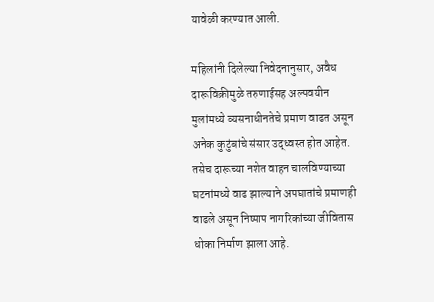यावेळी करण्यात आली.

महिलांनी दिलेल्या निवेदनानुसार, अवैध दारूविक्रीमुळे तरुणाईसह अल्पवयीन मुलांमध्ये व्यसनाधीनतेचे प्रमाण वाढत असून अनेक कुटुंबांचे संसार उद्ध्वस्त होत आहेत. तसेच दारूच्या नशेत वाहन चालविण्याच्या घटनांमध्ये वाढ झाल्याने अपघातांचे प्रमाणही वाढले असून निष्पाप नागरिकांच्या जीवितास धोका निर्माण झाला आहे.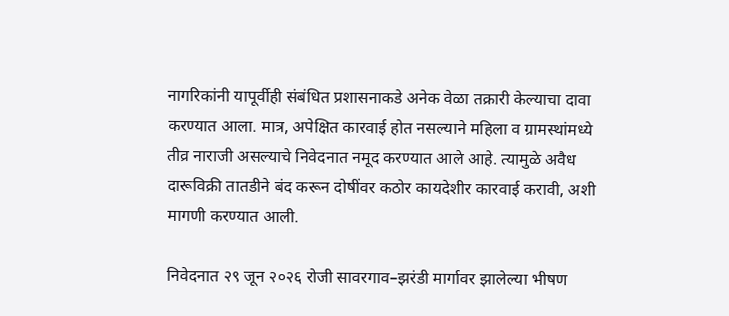नागरिकांनी यापूर्वीही संबंधित प्रशासनाकडे अनेक वेळा तक्रारी केल्याचा दावा करण्यात आला. मात्र, अपेक्षित कारवाई होत नसल्याने महिला व ग्रामस्थांमध्ये तीव्र नाराजी असल्याचे निवेदनात नमूद करण्यात आले आहे. त्यामुळे अवैध दारूविक्री तातडीने बंद करून दोषींवर कठोर कायदेशीर कारवाई करावी, अशी मागणी करण्यात आली.

निवेदनात २९ जून २०२६ रोजी सावरगाव–झरंडी मार्गावर झालेल्या भीषण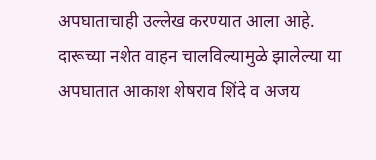अपघाताचाही उल्लेख करण्यात आला आहे. दारूच्या नशेत वाहन चालविल्यामुळे झालेल्या या अपघातात आकाश शेषराव शिंदे व अजय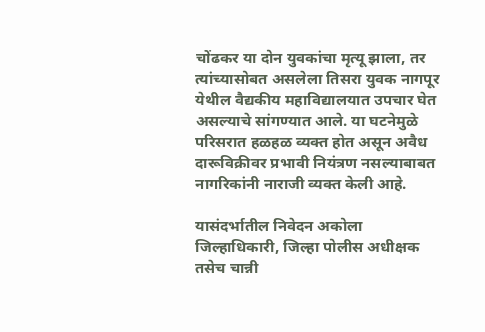चोंढकर या दोन युवकांचा मृत्यू झाला, तर त्यांच्यासोबत असलेला तिसरा युवक नागपूर येथील वैद्यकीय महाविद्यालयात उपचार घेत असल्याचे सांगण्यात आले. या घटनेमुळे परिसरात हळहळ व्यक्त होत असून अवैध दारूविक्रीवर प्रभावी नियंत्रण नसल्याबाबत नागरिकांनी नाराजी व्यक्त केली आहे.

यासंदर्भातील निवेदन अकोला जिल्हाधिकारी, जिल्हा पोलीस अधीक्षक तसेच चान्नी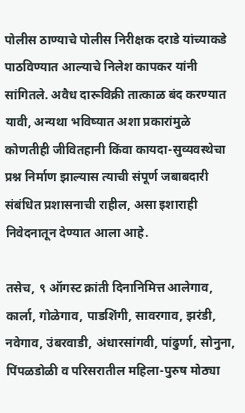पोलीस ठाण्याचे पोलीस निरीक्षक दराडे यांच्याकडे पाठविण्यात आल्याचे निलेश कापकर यांनी सांगितले. अवैध दारूविक्री तात्काळ बंद करण्यात यावी, अन्यथा भविष्यात अशा प्रकारांमुळे कोणतीही जीवितहानी किंवा कायदा-सुव्यवस्थेचा प्रश्न निर्माण झाल्यास त्याची संपूर्ण जबाबदारी संबंधित प्रशासनाची राहील, असा इशाराही निवेदनातून देण्यात आला आहे.

तसेच, ९ ऑगस्ट क्रांती दिनानिमित्त आलेगाव, कार्ला, गोळेगाव, पाडशिंगी, सावरगाव, झरंडी, नवेगाव, उंबरवाडी, अंधारसांगवी, पांढुर्णा, सोनुना, पिंपळडोळी व परिसरातील महिला-पुरुष मोठ्या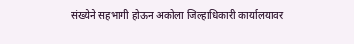संख्येने सहभागी होऊन अकोला जिल्हाधिकारी कार्यालयावर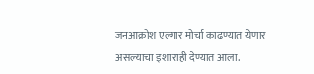जनआक्रोश एल्गार मोर्चा काढण्यात येणार असल्याचा इशाराही देण्यात आला.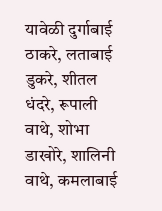यावेळी दुर्गाबाई ठाकरे, लताबाई डुकरे, शीतल धंदरे, रूपाली वाथे, शोभा डाखोरे, शालिनी वाथे, कमलाबाई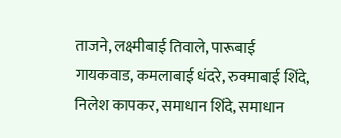ताजने, लक्ष्मीबाई तिवाले, पारूबाई गायकवाड, कमलाबाई धंदरे, रुक्माबाई शिंदे, निलेश कापकर, समाधान शिंदे, समाधान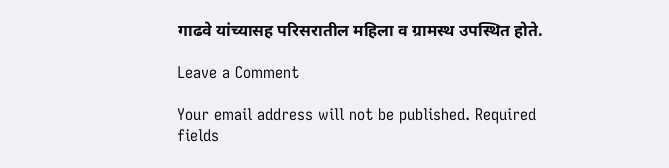गाढवे यांच्यासह परिसरातील महिला व ग्रामस्थ उपस्थित होते.

Leave a Comment

Your email address will not be published. Required fields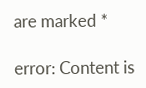are marked *

error: Content is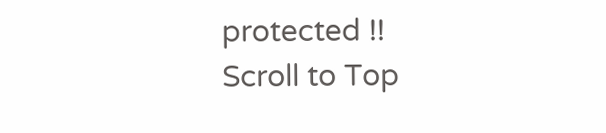protected !!
Scroll to Top